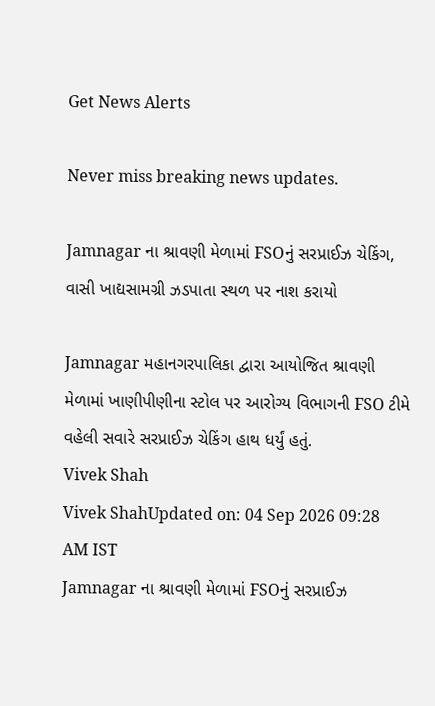Get News Alerts

Never miss breaking news updates.

Jamnagar ના શ્રાવણી મેળામાં FSOનું સરપ્રાઈઝ ચેકિંગ, વાસી ખાદ્યસામગ્રી ઝડપાતા સ્થળ પર નાશ કરાયો

Jamnagar મહાનગરપાલિકા દ્વારા આયોજિત શ્રાવણી મેળામાં ખાણીપીણીના સ્ટોલ પર આરોગ્ય વિભાગની FSO ટીમે વહેલી સવારે સરપ્રાઈઝ ચેકિંગ હાથ ધર્યું હતું.
Vivek Shah
Vivek ShahUpdated on: 04 Sep 2026 09:28 AM IST
Jamnagar ના શ્રાવણી મેળામાં FSOનું સરપ્રાઈઝ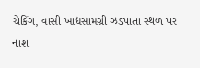ચેકિંગ, વાસી ખાદ્યસામગ્રી ઝડપાતા સ્થળ પર નાશ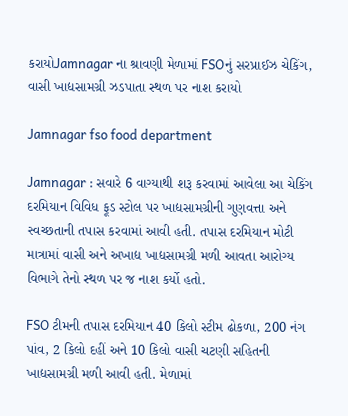કરાયોJamnagar ના શ્રાવણી મેળામાં FSOનું સરપ્રાઈઝ ચેકિંગ, વાસી ખાદ્યસામગ્રી ઝડપાતા સ્થળ પર નાશ કરાયો

Jamnagar fso food department

Jamnagar : સવારે 6 વાગ્યાથી શરૂ કરવામાં આવેલા આ ચેકિંગ દરમિયાન વિવિધ ફૂડ સ્ટોલ પર ખાદ્યસામગ્રીની ગુણવત્તા અને સ્વચ્છતાની તપાસ કરવામાં આવી હતી. તપાસ દરમિયાન મોટી માત્રામાં વાસી અને અખાદ્ય ખાદ્યસામગ્રી મળી આવતા આરોગ્ય વિભાગે તેનો સ્થળ પર જ નાશ કર્યો હતો.

FSO ટીમની તપાસ દરમિયાન 40 કિલો સ્ટીમ ઢોકળા, 200 નંગ પાંવ, 2 કિલો દહીં અને 10 કિલો વાસી ચટણી સહિતની ખાદ્યસામગ્રી મળી આવી હતી. મેળામાં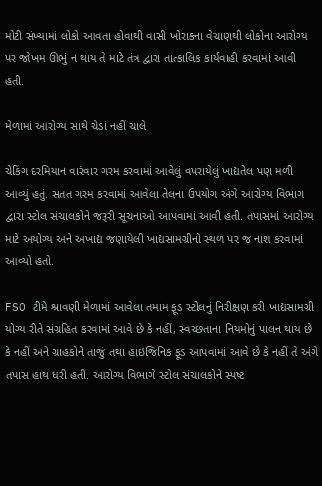મોટી સંખ્યામાં લોકો આવતા હોવાથી વાસી ખોરાકના વેચાણથી લોકોના આરોગ્ય પર જોખમ ઊભું ન થાય તે માટે તંત્ર દ્વારા તાત્કાલિક કાર્યવાહી કરવામાં આવી હતી.

મેળામાં આરોગ્ય સાથે ચેડાં નહીં ચાલે

ચેકિંગ દરમિયાન વારંવાર ગરમ કરવામાં આવેલું વપરાયેલું ખાદ્યતેલ પણ મળી આવ્યું હતું. સતત ગરમ કરવામાં આવેલા તેલના ઉપયોગ અંગે આરોગ્ય વિભાગ દ્વારા સ્ટોલ સંચાલકોને જરૂરી સૂચનાઓ આપવામાં આવી હતી. તપાસમાં આરોગ્ય માટે અયોગ્ય અને અખાદ્ય જણાયેલી ખાદ્યસામગ્રીનો સ્થળ પર જ નાશ કરવામાં આવ્યો હતો.

FSO ટીમે શ્રાવણી મેળામાં આવેલા તમામ ફૂડ સ્ટોલનું નિરીક્ષણ કરી ખાદ્યસામગ્રી યોગ્ય રીતે સંગ્રહિત કરવામાં આવે છે કે નહીં, સ્વચ્છતાના નિયમોનું પાલન થાય છે કે નહીં અને ગ્રાહકોને તાજું તથા હાઇજિનિક ફૂડ આપવામાં આવે છે કે નહીં તે અંગે તપાસ હાથ ધરી હતી. આરોગ્ય વિભાગે સ્ટોલ સંચાલકોને સ્પષ્ટ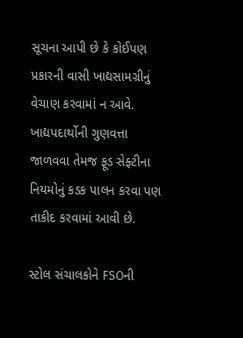સૂચના આપી છે કે કોઈપણ પ્રકારની વાસી ખાદ્યસામગ્રીનું વેચાણ કરવામાં ન આવે. ખાદ્યપદાર્થોની ગુણવત્તા જાળવવા તેમજ ફૂડ સેફ્ટીના નિયમોનું કડક પાલન કરવા પણ તાકીદ કરવામાં આવી છે.

સ્ટોલ સંચાલકોને FSOની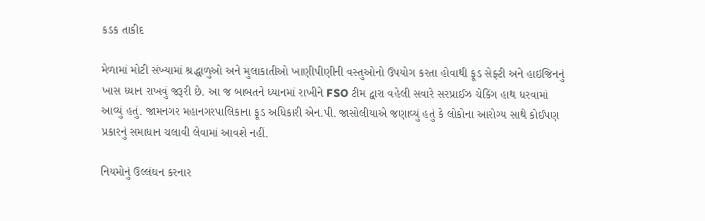કડક તાકીદ

મેળામાં મોટી સંખ્યામાં શ્રદ્ધાળુઓ અને મુલાકાતીઓ ખાણીપીણીની વસ્તુઓનો ઉપયોગ કરતા હોવાથી ફૂડ સેફ્ટી અને હાઇજિનનું ખાસ ધ્યાન રાખવું જરૂરી છે. આ જ બાબતને ધ્યાનમાં રાખીને FSO ટીમ દ્વારા વહેલી સવારે સરપ્રાઈઝ ચેકિંગ હાથ ધરવામાં આવ્યું હતું. જામનગર મહાનગરપાલિકાના ફૂડ અધિકારી એન.પી. જાસોલીયાએ જણાવ્યું હતું કે લોકોના આરોગ્ય સાથે કોઈપણ પ્રકારનું સમાધાન ચલાવી લેવામાં આવશે નહીં.

નિયમોનું ઉલ્લંઘન કરનાર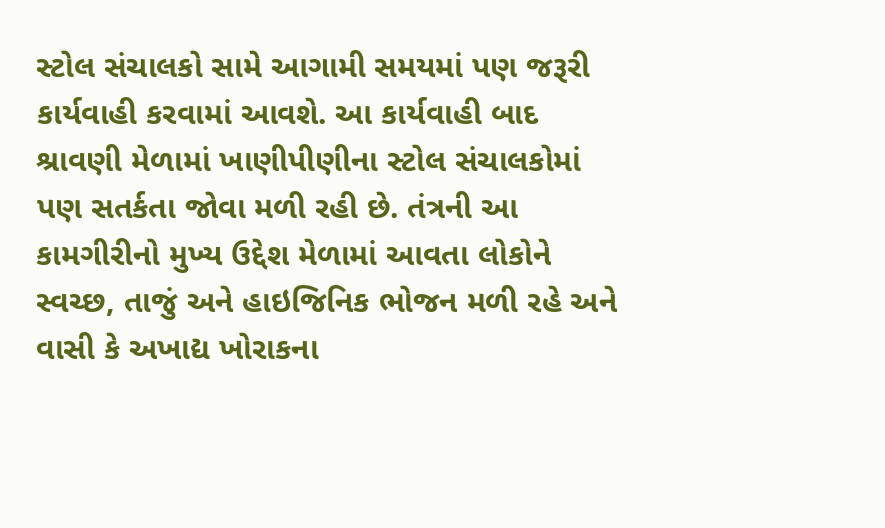સ્ટોલ સંચાલકો સામે આગામી સમયમાં પણ જરૂરી કાર્યવાહી કરવામાં આવશે. આ કાર્યવાહી બાદ શ્રાવણી મેળામાં ખાણીપીણીના સ્ટોલ સંચાલકોમાં પણ સતર્કતા જોવા મળી રહી છે. તંત્રની આ કામગીરીનો મુખ્ય ઉદ્દેશ મેળામાં આવતા લોકોને સ્વચ્છ, તાજું અને હાઇજિનિક ભોજન મળી રહે અને વાસી કે અખાદ્ય ખોરાકના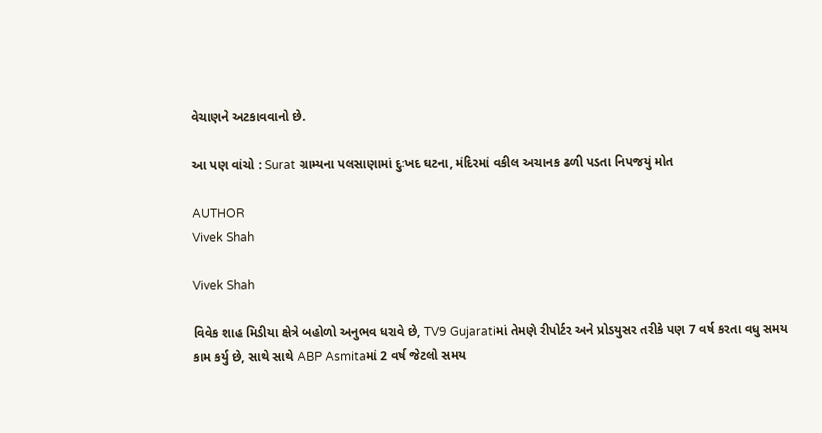વેચાણને અટકાવવાનો છે.

આ પણ વાંચો : Surat ગ્રામ્યના પલસાણામાં દુઃખદ ઘટના, મંદિરમાં વકીલ અચાનક ઢળી પડતા નિપજયું મોત

AUTHOR
Vivek Shah

Vivek Shah

વિવેક શાહ મિડીયા ક્ષેત્રે બહોળો અનુભવ ધરાવે છે, TV9 Gujaratiમાં તેમણે રીપોર્ટર અને પ્રોડયુસર તરીકે પણ 7 વર્ષ કરતા વધુ સમય કામ કર્યુ છે, સાથે સાથે ABP Asmitaમાં 2 વર્ષ જેટલો સમય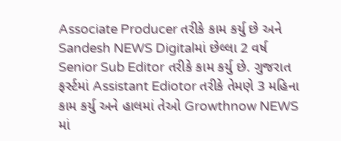Associate Producer તરીકે કામ કર્યુ છે અને Sandesh NEWS Digitalમાં છેલ્લા 2 વર્ષ Senior Sub Editor તરીકે કામ કર્યુ છે. ગુજરાત ફર્સ્ટમાં Assistant Ediotor તરીકે તેમણે 3 મહિના કામ કર્યુ અને હાલમાં તેઓ Growthnow NEWS માં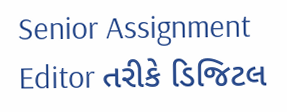Senior Assignment Editor તરીકે ડિજિટલ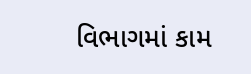વિભાગમાં કામ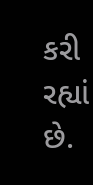કરી રહ્યાં છે.